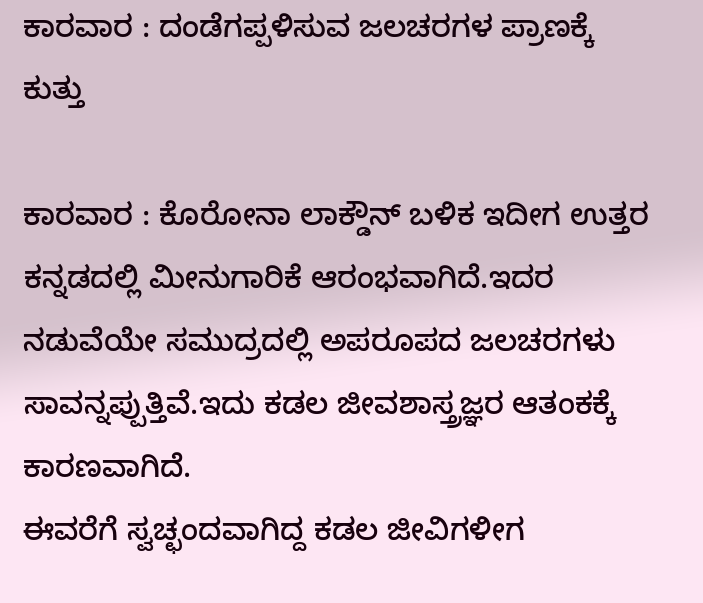ಕಾರವಾರ : ದಂಡೆಗಪ್ಪಳಿಸುವ ಜಲಚರಗಳ ಪ್ರಾಣಕ್ಕೆ ಕುತ್ತು

ಕಾರವಾರ : ಕೊರೋನಾ ಲಾಕ್ಡೌನ್ ಬಳಿಕ ಇದೀಗ ಉತ್ತರ ಕನ್ನಡದಲ್ಲಿ ಮೀನುಗಾರಿಕೆ ಆರಂಭವಾಗಿದೆ.ಇದರ ನಡುವೆಯೇ ಸಮುದ್ರದಲ್ಲಿ ಅಪರೂಪದ ಜಲಚರಗಳು ಸಾವನ್ನಪ್ಪುತ್ತಿವೆ.ಇದು ಕಡಲ ಜೀವಶಾಸ್ತ್ರಜ್ಞರ ಆತಂಕಕ್ಕೆ ಕಾರಣವಾಗಿದೆ.
ಈವರೆಗೆ ಸ್ವಚ್ಛಂದವಾಗಿದ್ದ ಕಡಲ ಜೀವಿಗಳೀಗ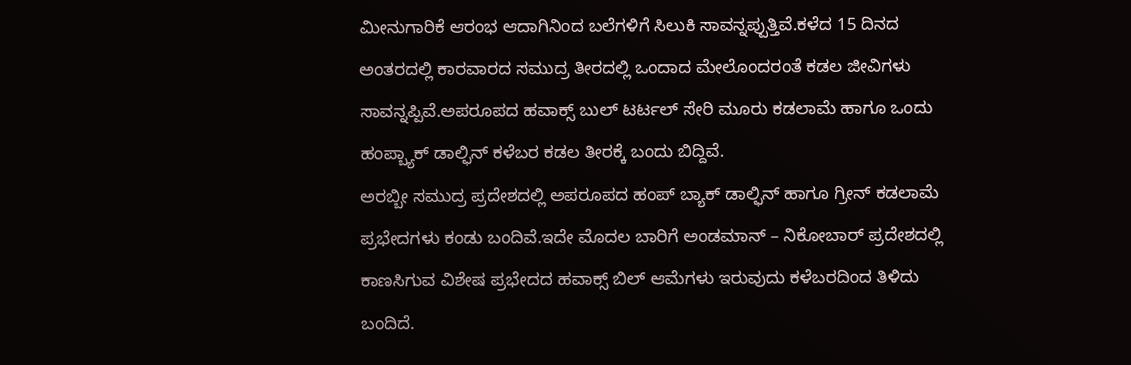ಮೀನುಗಾರಿಕೆ ಆರಂಭ ಆದಾಗಿನಿಂದ ಬಲೆಗಳಿಗೆ ಸಿಲುಕಿ ಸಾವನ್ನಪ್ಪುತ್ತಿವೆ.ಕಳೆದ 15 ದಿನದ ಅಂತರದಲ್ಲಿ ಕಾರವಾರದ ಸಮುದ್ರ ತೀರದಲ್ಲಿ ಒಂದಾದ ಮೇಲೊಂದರಂತೆ ಕಡಲ ಜೀವಿಗಳು ಸಾವನ್ನಪ್ಪಿವೆ.ಅಪರೂಪದ ಹವಾಕ್ಸ್ ಬುಲ್ ಟರ್ಟಲ್ ಸೇರಿ ಮೂರು ಕಡಲಾಮೆ ಹಾಗೂ ಒಂದು ಹಂಪ್ಬ್ಯಾಕ್ ಡಾಲ್ಫಿನ್ ಕಳೆಬರ ಕಡಲ ತೀರಕ್ಕೆ ಬಂದು ಬಿದ್ದಿವೆ.
ಅರಬ್ಬೀ ಸಮುದ್ರ ಪ್ರದೇಶದಲ್ಲಿ ಅಪರೂಪದ ಹಂಪ್ ಬ್ಯಾಕ್ ಡಾಲ್ಫಿನ್ ಹಾಗೂ ಗ್ರೀನ್ ಕಡಲಾಮೆ ಪ್ರಭೇದಗಳು ಕಂಡು ಬಂದಿವೆ.ಇದೇ ಮೊದಲ ಬಾರಿಗೆ ಅಂಡಮಾನ್ – ನಿಕೋಬಾರ್ ಪ್ರದೇಶದಲ್ಲಿ ಕಾಣಸಿಗುವ ವಿಶೇಷ ಪ್ರಭೇದದ ಹವಾಕ್ಸ್ ಬಿಲ್ ಆಮೆಗಳು ಇರುವುದು ಕಳೆಬರದಿಂದ ತಿಳಿದು ಬಂದಿದೆ.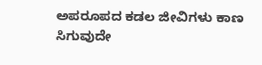ಅಪರೂಪದ ಕಡಲ ಜೀವಿಗಳು ಕಾಣ ಸಿಗುವುದೇ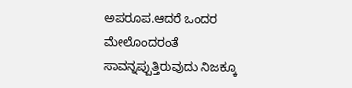ಅಪರೂಪ.ಆದರೆ ಒಂದರ ಮೇಲೊಂದರಂತೆ ಸಾವನ್ನಪ್ಪುತ್ತಿರುವುದು ನಿಜಕ್ಕೂ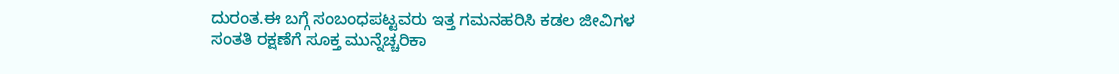ದುರಂತ.ಈ ಬಗ್ಗೆ ಸಂಬಂಧಪಟ್ಟವರು ಇತ್ತ ಗಮನಹರಿಸಿ ಕಡಲ ಜೀವಿಗಳ ಸಂತತಿ ರಕ್ಷಣೆಗೆ ಸೂಕ್ತ ಮುನ್ನೆಚ್ಚರಿಕಾ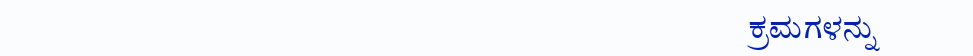ಕ್ರಮಗಳನ್ನು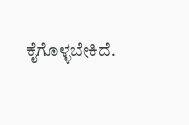ಕೈಗೊಳ್ಳಬೇಕಿದೆ.